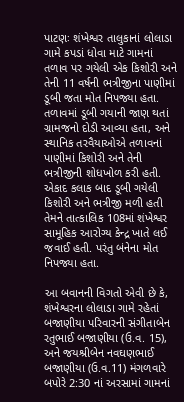પાટણઃ શંખેશ્વર તાલુકાનાં લોલાડા ગામે કપડાં ધોવા માટે ગામનાં તળાવ પર ગયેલી એક કિશોરી અને તેની 11 વર્ષની ભત્રીજીના પાણીમાં ડૂબી જતા મોત નિપજ્યા હતા. તળાવમાં ડૂબી ગયાની જાણ થતાં ગ્રામજનો દોડી આવ્યા હતા, અને સ્થાનિક તરવૈયાઓએ તળાવનાં પાણીમાં કિશોરી અને તેની ભત્રીજીની શોધખોળ કરી હતી. એકાદ કલાક બાદ ડૂબી ગયેલી કિશોરી અને ભત્રીજી મળી હતી તેમને તાત્કાલિક 108માં શંખેશ્વર સામૂહિક આરોગ્ય કેન્દ્ર ખાતે લઈ જવાઈ હતી. પરંતુ બંનેના મોત નિપજ્યા હતા.

આ બવાનની વિગતો એવી છે કે, શંખેશ્વરના લોલાડા ગામે રહેતાં બજાણીયા પરિવારની સંગીતાબેન રતુભાઈ બજાણીયા (ઉ.વ. 15), અને જયશ્રીબેન નવઘણભાઈ બજાણીયા (ઉ.વ.11) મંગળવારે બપોરે 2:30 નાં અરસામાં ગામનાં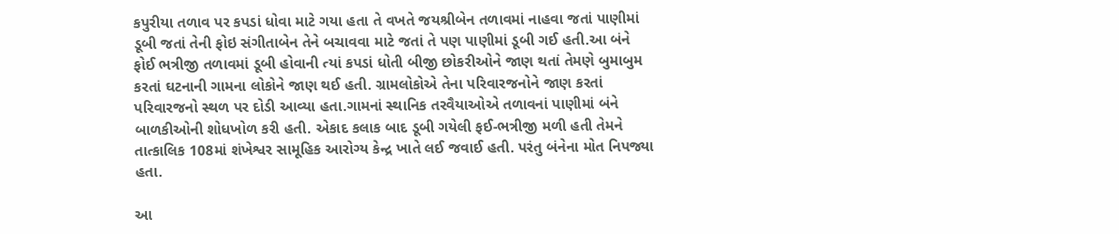કપુરીયા તળાવ પર કપડાં ધોવા માટે ગયા હતા તે વખતે જયશ્રીબેન તળાવમાં નાહવા જતાં પાણીમાં ડૂબી જતાં તેની ફોઇ સંગીતાબેન તેને બચાવવા માટે જતાં તે પણ પાણીમાં ડૂબી ગઈ હતી.આ બંને ફોઈ ભત્રીજી તળાવમાં ડૂબી હોવાની ત્યાં કપડાં ધોતી બીજી છોકરીઓને જાણ થતાં તેમણે બુમાબુમ કરતાં ઘટનાની ગામના લોકોને જાણ થઈ હતી. ગ્રામલોકોએ તેના પરિવારજનોને જાણ કરતાં પરિવારજનો સ્થળ પર દોડી આવ્યા હતા.ગામનાં સ્થાનિક તરવૈયાઓએ તળાવનાં પાણીમાં બંને બાળકીઓની શોધખોળ કરી હતી. એકાદ કલાક બાદ ડૂબી ગયેલી ફઈ-ભત્રીજી મળી હતી તેમને તાત્કાલિક 108માં શંખેશ્વર સામૂહિક આરોગ્ય કેન્દ્ર ખાતે લઈ જવાઈ હતી. પરંતુ બંનેના મોત નિપજ્યા હતા.

આ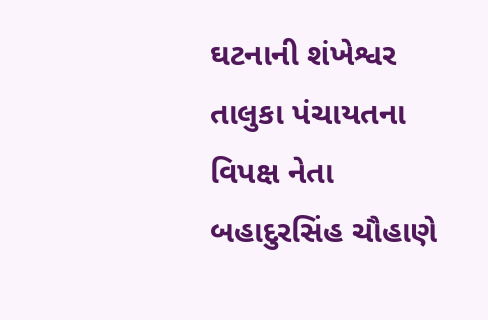ઘટનાની શંખેશ્વર તાલુકા પંચાયતના વિપક્ષ નેતા બહાદુરસિંહ ચૌહાણે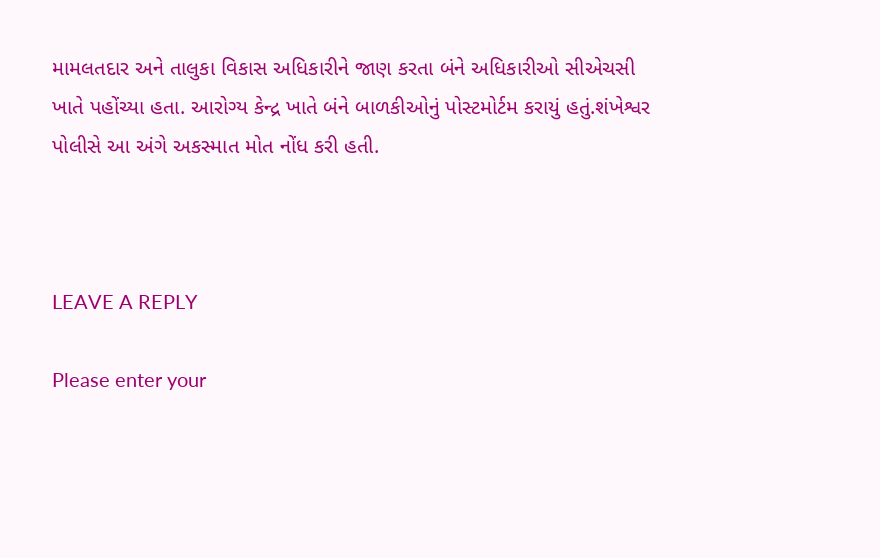મામલતદાર અને તાલુકા વિકાસ અધિકારીને જાણ કરતા બંને અધિકારીઓ સીએચસી ખાતે પહોંચ્યા હતા. આરોગ્ય કેન્દ્ર ખાતે બંને બાળકીઓનું પોસ્ટમોર્ટમ કરાયું હતું.શંખેશ્વર પોલીસે આ અંગે અકસ્માત મોત નોંધ કરી હતી.



LEAVE A REPLY

Please enter your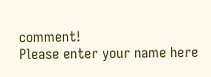comment!
Please enter your name here